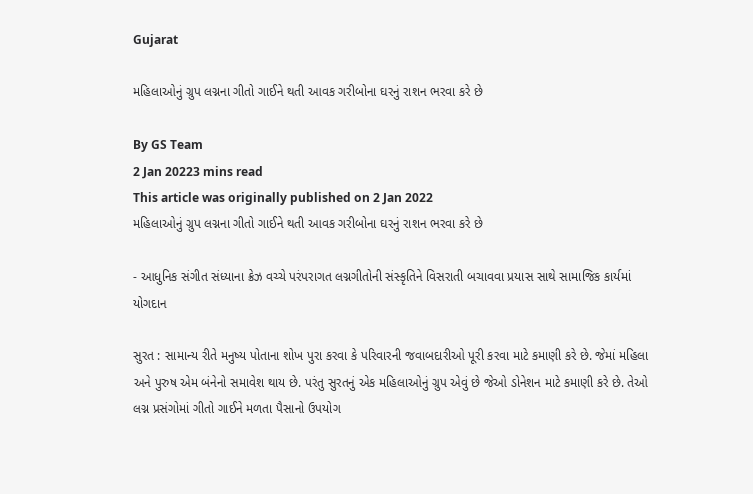Gujarat

મહિલાઓનું ગ્રુપ લગ્નના ગીતો ગાઈને થતી આવક ગરીબોના ઘરનું રાશન ભરવા કરે છે

By GS Team
2 Jan 20223 mins read
This article was originally published on 2 Jan 2022
મહિલાઓનું ગ્રુપ લગ્નના ગીતો ગાઈને થતી આવક ગરીબોના ઘરનું રાશન ભરવા કરે છે

- આધુનિક સંગીત સંધ્યાના ક્રેઝ વચ્ચે પરંપરાગત લગ્નગીતોની સંસ્કૃતિને વિસરાતી બચાવવા પ્રયાસ સાથે સામાજિક કાર્યમાં યોગદાન

સુરત : સામાન્ય રીતે મનુષ્ય પોતાના શોખ પુરા કરવા કે પરિવારની જવાબદારીઓ પૂરી કરવા માટે કમાણી કરે છે. જેમાં મહિલા અને પુરુષ એમ બંનેનો સમાવેશ થાય છે. પરંતુ સુરતનું એક મહિલાઓનું ગ્રુપ એવું છે જેઓ ડોનેશન માટે કમાણી કરે છે. તેઓ લગ્ન પ્રસંગોમાં ગીતો ગાઈને મળતા પૈસાનો ઉપયોગ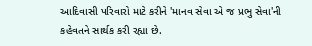આદિવાસી પરિવારો માટે કરીને 'માનવ સેવા એ જ પ્રભુ સેવા'ની કહેવતને સાર્થક કરી રહ્યા છે.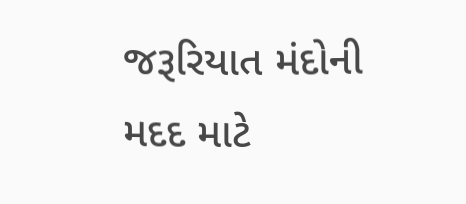જરૂરિયાત મંદોની મદદ માટે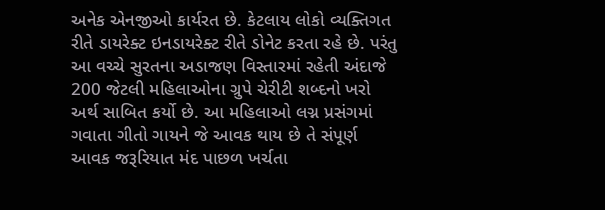અનેક એનજીઓ કાર્યરત છે. કેટલાય લોકો વ્યક્તિગત રીતે ડાયરેક્ટ ઇનડાયરેક્ટ રીતે ડોનેટ કરતા રહે છે. પરંતુ આ વચ્ચે સુરતના અડાજણ વિસ્તારમાં રહેતી અંદાજે 200 જેટલી મહિલાઓના ગ્રુપે ચેરીટી શબ્દનો ખરો અર્થ સાબિત કર્યો છે. આ મહિલાઓ લગ્ન પ્રસંગમાં ગવાતા ગીતો ગાયને જે આવક થાય છે તે સંપૂર્ણ આવક જરૂરિયાત મંદ પાછળ ખર્ચતા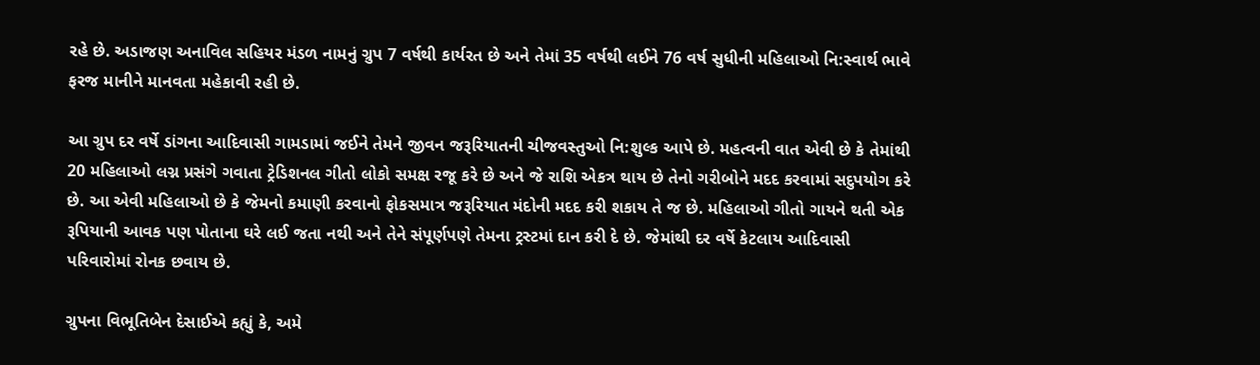રહે છે. અડાજણ અનાવિલ સહિયર મંડળ નામનું ગ્રુપ 7 વર્ષથી કાર્યરત છે અને તેમાં 35 વર્ષથી લઈને 76 વર્ષ સુધીની મહિલાઓ નિ:સ્વાર્થ ભાવે ફરજ માનીને માનવતા મહેકાવી રહી છે.

આ ગ્રુપ દર વર્ષે ડાંગના આદિવાસી ગામડામાં જઈને તેમને જીવન જરૂરિયાતની ચીજવસ્તુઓ નિ:શુલ્ક આપે છે. મહત્વની વાત એવી છે કે તેમાંથી 20 મહિલાઓ લગ્ન પ્રસંગે ગવાતા ટ્રેડિશનલ ગીતો લોકો સમક્ષ રજૂ કરે છે અને જે રાશિ એકત્ર થાય છે તેનો ગરીબોને મદદ કરવામાં સદુપયોગ કરે છે. આ એવી મહિલાઓ છે કે જેમનો કમાણી કરવાનો ફોકસમાત્ર જરૂરિયાત મંદોની મદદ કરી શકાય તે જ છે. મહિલાઓ ગીતો ગાયને થતી એક રૂપિયાની આવક પણ પોતાના ઘરે લઈ જતા નથી અને તેને સંપૂર્ણપણે તેમના ટ્રસ્ટમાં દાન કરી દે છે. જેમાંથી દર વર્ષે કેટલાય આદિવાસી પરિવારોમાં રોનક છવાય છે.

ગ્રુપના વિભૂતિબેન દેસાઈએ કહ્યું કે, અમે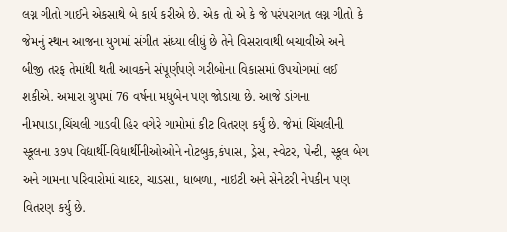લગ્ન ગીતો ગાઈને એકસાથે બે કાર્ય કરીએ છે. એક તો એ કે જે પરંપરાગત લગ્ન ગીતો કે જેમનું સ્થાન આજના યુગમાં સંગીત સંધ્યા લીધું છે તેને વિસરાવાથી બચાવીએ અને બીજી તરફ તેમાંથી થતી આવકને સંપૂર્ણપણે ગરીબોના વિકાસમાં ઉપયોગમાં લઈ શકીએ. અમારા ગ્રુપમાં 76 વર્ષના મધુબેન પણ જોડાયા છે. આજે ડાંગના નીમપાડા,ચિંચલી ગાડવી હિર વગેરે ગામોમાં કીટ વિતરણ કર્યું છે. જેમાં ચિંચલીની સ્કૂલના ૩૭૫ વિદ્યાર્થી-વિદ્યાર્થીનીઓઓને નોટબુક,કંપાસ, ડ્રેસ, સ્વેટર, પેન્ટી, સ્કૂલ બેગ અને ગામના પરિવારોમાં ચાદર, ચાડસા, ધાબળા, નાઇટી અને સેનેટરી નેપકીન પણ વિતરણ કર્યુ છે.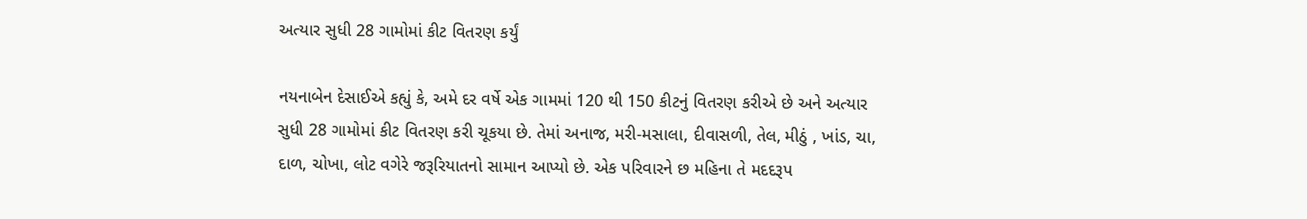અત્યાર સુધી 28 ગામોમાં કીટ વિતરણ કર્યું

નયનાબેન દેસાઈએ કહ્યું કે, અમે દર વર્ષે એક ગામમાં 120 થી 150 કીટનું વિતરણ કરીએ છે અને અત્યાર સુધી 28 ગામોમાં કીટ વિતરણ કરી ચૂકયા છે. તેમાં અનાજ, મરી-મસાલા, દીવાસળી, તેલ, મીઠું , ખાંડ, ચા, દાળ, ચોખા, લોટ વગેરે જરૂરિયાતનો સામાન આપ્યો છે. એક પરિવારને છ મહિના તે મદદરૂપ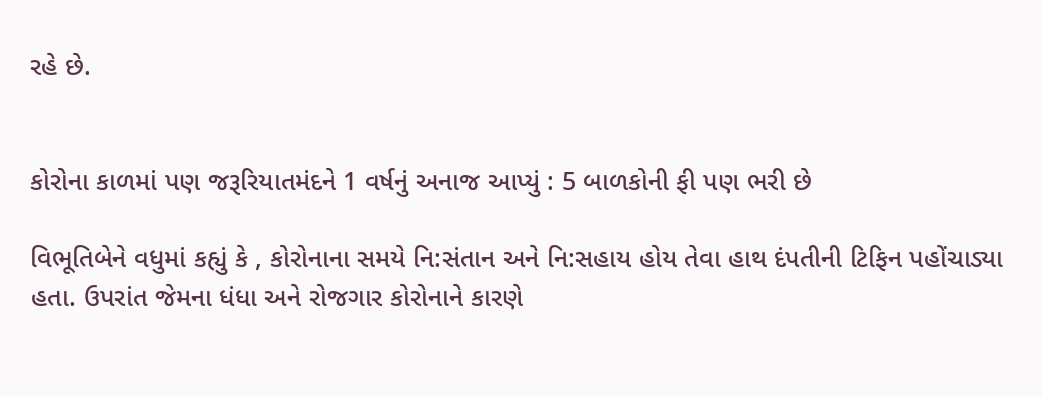રહે છે.


કોરોના કાળમાં પણ જરૂરિયાતમંદને 1 વર્ષનું અનાજ આપ્યું : 5 બાળકોની ફી પણ ભરી છે

વિભૂતિબેને વધુમાં કહ્યું કે , કોરોનાના સમયે નિ:સંતાન અને નિ:સહાય હોય તેવા હાથ દંપતીની ટિફિન પહોંચાડ્યા હતા. ઉપરાંત જેમના ધંધા અને રોજગાર કોરોનાને કારણે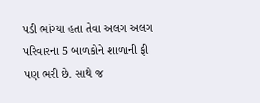પડી ભાંગ્યા હતા તેવા અલગ અલગ પરિવારના 5 બાળકોને શાળાની ફી પણ ભરી છે. સાથે જ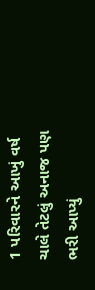1 પરિવારને આખું વર્ષ ચાલે તેટલું અનાજ પણ ભરી આપ્યું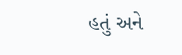હતું અને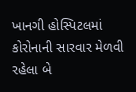ખાનગી હોસ્પિટલમાં કોરોનાની સારવાર મેળવી રહેલા બે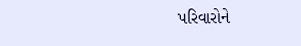પરિવારોને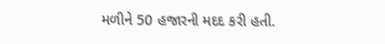મળીને 50 હજારની મદદ કરી હતી.